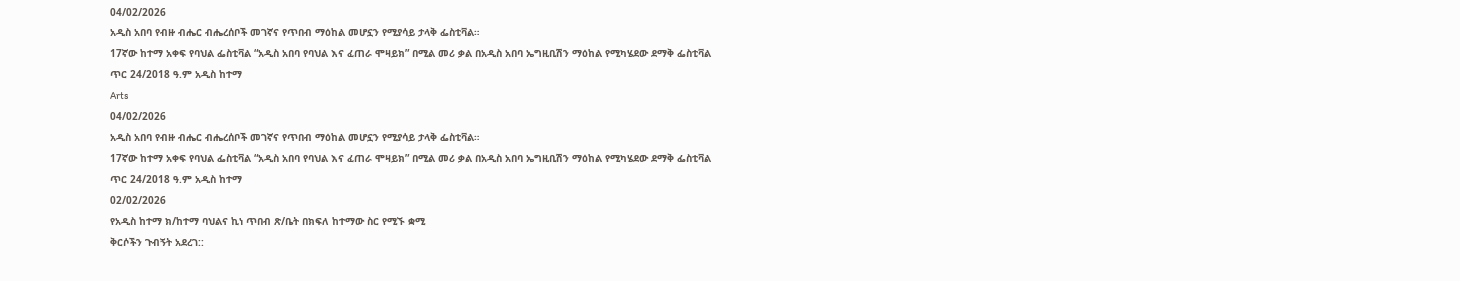04/02/2026
አዲስ አበባ የብዙ ብሔር ብሔረሰቦች መገኛና የጥበብ ማዕከል መሆኗን የሚያሳይ ታላቅ ፌስቲቫል።
17ኛው ከተማ አቀፍ የባህል ፌስቲቫል “አዲስ አበባ የባህል እና ፈጠራ ሞዛይክ” በሚል መሪ ቃል በአዲስ አበባ ኤግዚቢሽን ማዕከል የሚካሄደው ደማቅ ፌስቲቫል
ጥር 24/2018 ዓ.ም አዲስ ከተማ
Arts
04/02/2026
አዲስ አበባ የብዙ ብሔር ብሔረሰቦች መገኛና የጥበብ ማዕከል መሆኗን የሚያሳይ ታላቅ ፌስቲቫል።
17ኛው ከተማ አቀፍ የባህል ፌስቲቫል “አዲስ አበባ የባህል እና ፈጠራ ሞዛይክ” በሚል መሪ ቃል በአዲስ አበባ ኤግዚቢሽን ማዕከል የሚካሄደው ደማቅ ፌስቲቫል
ጥር 24/2018 ዓ.ም አዲስ ከተማ
02/02/2026
የአዲስ ከተማ ክ/ከተማ ባህልና ኪነ ጥበብ ጽ/ቤት በክፍለ ከተማው ስር የሚኙ ቋሚ
ቅርሶችን ጉብኝት አደረገ::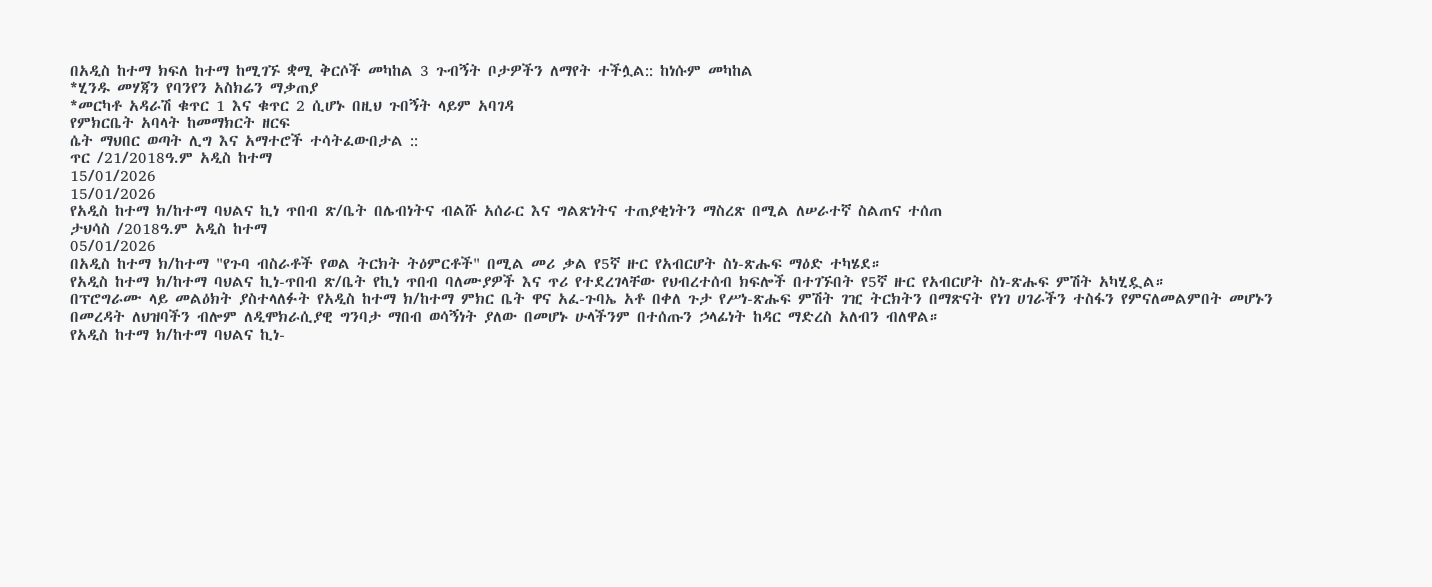በአዲስ ከተማ ክፍለ ከተማ ከሚገኙ ቋሚ ቅርሶች መካከል 3 ጉብኝት ቦታዎችን ለማየት ተችሏል:: ከነሱም መካከል
*ሂንዱ መሃጃን የባንየን አስክሬን ማቃጠያ
*መርካቶ አዳራሽ ቁጥር 1 እና ቁጥር 2 ሲሆኑ በዚህ ጉበኝት ላይም አባገዳ
የምክርቤት አባላት ከመማክርት ዘርፍ
ሴት ማህበር ወጣት ሊግ እና አማተሮች ተሳትፈውበታል ::
ጥር /21/2018ዓ.ም አዲስ ከተማ
15/01/2026
15/01/2026
የአዲስ ከተማ ክ/ከተማ ባህልና ኪነ ጥበብ ጽ/ቤት በሌብነትና ብልሹ አሰራር እና ግልጽነትና ተጠያቂነትን ማስረጽ በሚል ለሠራተኛ ስልጠና ተሰጠ
ታህሳስ /2018ዓ.ም አዲስ ከተማ
05/01/2026
በአዲስ ከተማ ክ/ከተማ "የጉባ ብስራቶች የወል ትርክት ትዕምርቶች" በሚል መሪ ቃል የ5ኛ ዙር የአብርሆት ስነ-ጽሑፍ ማዕድ ተካሄደ።
የአዲስ ከተማ ክ/ከተማ ባህልና ኪነ-ጥበብ ጽ/ቤት የኪነ ጥበብ ባለሙያዎች እና ጥሪ የተደረገላቸው የህብረተሰብ ክፍሎች በተገኙበት የ5ኛ ዙር የአብርሆት ስነ-ጽሑፍ ምሽት አካሂዷል።
በፕሮግራሙ ላይ መልዕክት ያስተላለፉት የአዲስ ከተማ ክ/ከተማ ምክር ቤት ዋና አፈ-ጉባኤ አቶ በቀለ ጉታ የሥነ-ጽሑፍ ምሽት ገዢ ትርክትን በማጽናት የነገ ሀገራችን ተስፋን የምናለመልምበት መሆኑን በመረዳት ለህዝባችን ብሎም ለዲሞክራሲያዊ ግንባታ ማበብ ወሳኝነት ያለው በመሆኑ ሁላችንም በተሰጡን ኃላፊነት ከዳር ማድረስ አለብን ብለዋል።
የአዲስ ከተማ ክ/ከተማ ባህልና ኪነ-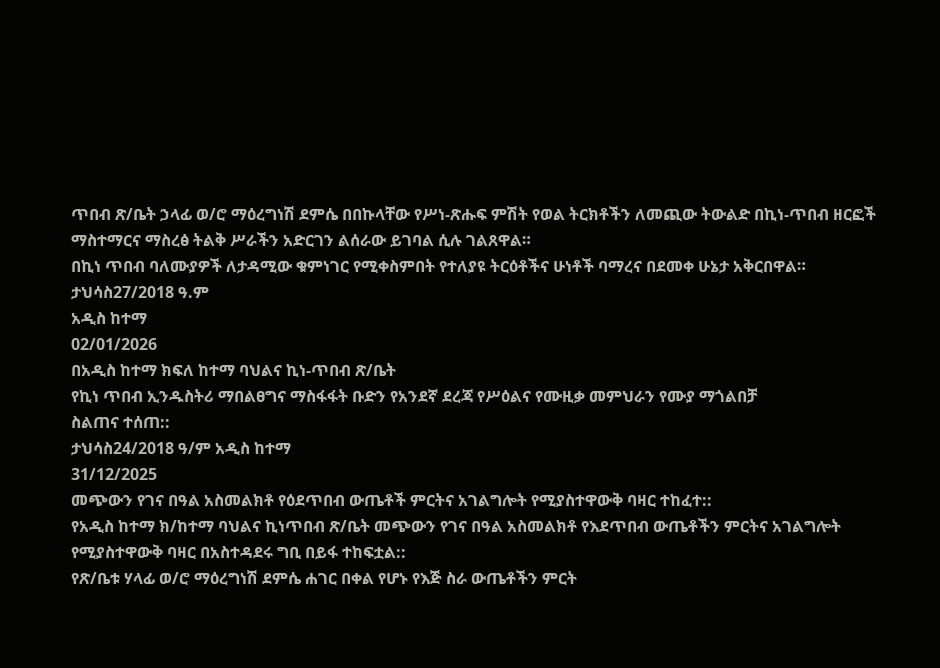ጥበብ ጽ/ቤት ኃላፊ ወ/ሮ ማዕረግነሽ ደምሴ በበኩላቸው የሥነ-ጽሑፍ ምሽት የወል ትርክቶችን ለመጪው ትውልድ በኪነ-ጥበብ ዘርፎች ማስተማርና ማስረፅ ትልቅ ሥራችን አድርገን ልሰራው ይገባል ሲሉ ገልጸዋል።
በኪነ ጥበብ ባለሙያዎች ለታዳሚው ቁምነገር የሚቀስምበት የተለያዩ ትርዕቶችና ሁነቶች ባማረና በደመቀ ሁኔታ አቅርበዋል።
ታህሳስ27/2018 ዓ.ም
አዲስ ከተማ
02/01/2026
በአዲስ ከተማ ክፍለ ከተማ ባህልና ኪነ-ጥበብ ጽ/ቤት
የኪነ ጥበብ ኢንዱስትሪ ማበልፀግና ማስፋፋት ቡድን የአንደኛ ደረጃ የሥዕልና የሙዚቃ መምህራን የሙያ ማጎልበቻ
ስልጠና ተሰጠ::
ታህሳስ24/2018 ዓ/ም አዲስ ከተማ
31/12/2025
መጭውን የገና በዓል አስመልክቶ የዕደጥበብ ውጤቶች ምርትና አገልግሎት የሚያስተዋውቅ ባዛር ተከፈተ::
የአዲስ ከተማ ክ/ከተማ ባህልና ኪነጥበብ ጽ/ቤት መጭውን የገና በዓል አስመልክቶ የእደጥበብ ውጤቶችን ምርትና አገልግሎት የሚያስተዋውቅ ባዛር በአስተዳደሩ ግቢ በይፋ ተከፍቷል::
የጽ/ቤቱ ሃላፊ ወ/ሮ ማዕረግነሽ ደምሴ ሐገር በቀል የሆኑ የእጅ ስራ ውጤቶችን ምርት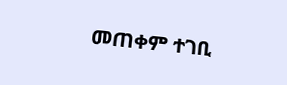መጠቀም ተገቢ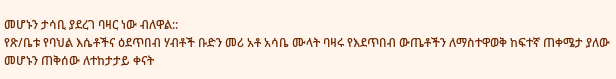መሆኑን ታሳቢ ያደረገ ባዛር ነው ብለዋል::
የጽ/ቤቱ የባህል እሴቶችና ዕደጥበብ ሃብቶች ቡድን መሪ አቶ አሳቤ ሙላት ባዛሩ የእደጥበብ ውጤቶችን ለማስተዋወቅ ከፍተኛ ጠቀሜታ ያለው መሆኑን ጠቅሰው ለተከታታይ ቀናት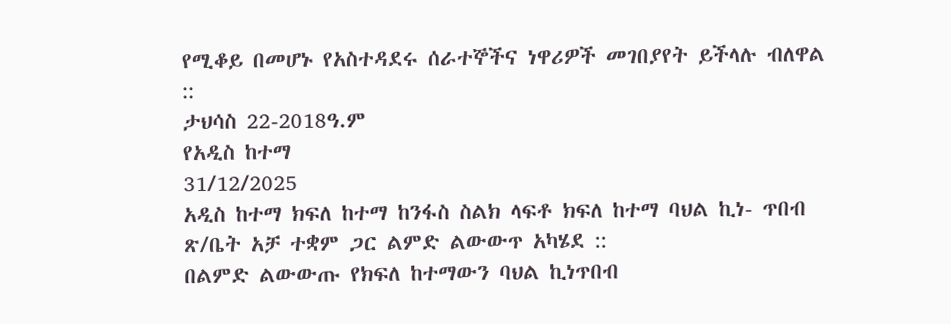የሚቆይ በመሆኑ የአስተዳደሩ ሰራተኞችና ነዋሪዎች መገበያየት ይችላሉ ብለዋል ::
ታህሳስ 22-2018ዓ.ም
የአዲስ ከተማ
31/12/2025
አዲስ ከተማ ክፍለ ከተማ ከንፋስ ስልክ ላፍቶ ክፍለ ከተማ ባህል ኪነ- ጥበብ ጽ/ቤት አቻ ተቋም ጋር ልምድ ልውውጥ አካሄደ ::
በልምድ ልውውጡ የክፍለ ከተማውን ባህል ኪነጥበብ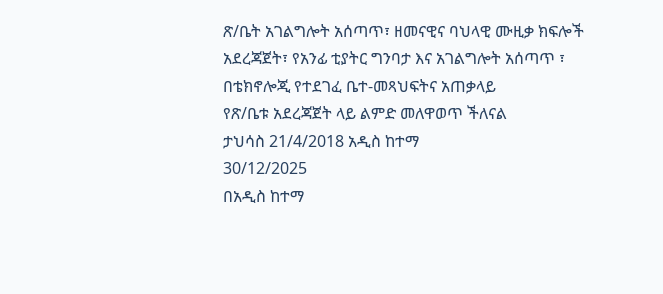ጽ/ቤት አገልግሎት አሰጣጥ፣ ዘመናዊና ባህላዊ ሙዚቃ ክፍሎች አደረጃጀት፣ የአንፊ ቲያትር ግንባታ እና አገልግሎት አሰጣጥ ፣ በቴክኖሎጂ የተደገፈ ቤተ-መጻህፍትና አጠቃላይ
የጽ/ቤቱ አደረጃጀት ላይ ልምድ መለዋወጥ ችለናል
ታህሳስ 21/4/2018 አዲስ ከተማ
30/12/2025
በአዲስ ከተማ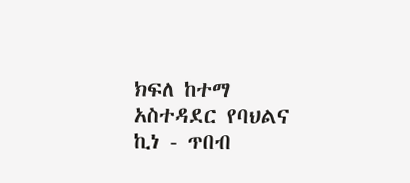ክፍለ ከተማ አስተዳደር የባህልና ኪነ - ጥበብ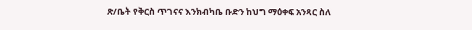ጽ/ቤት የቅርስ ጥገናና እንክብካቤ ቡድን ከህግ ማዕቀፍ አንጻር ስለ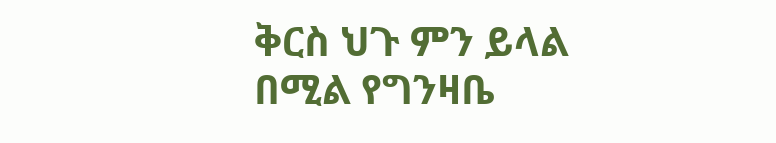ቅርስ ህጉ ምን ይላል በሚል የግንዛቤ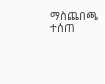ማስጨበጫ ተሰጠ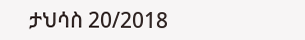ታህሳስ 20/2018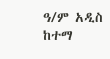ዓ/ም አዲስ ከተማ